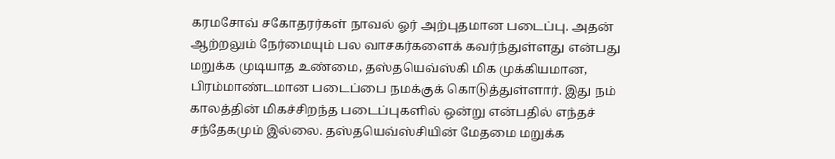கரமசோவ் சகோதரர்கள் நாவல் ஓர் அற்புதமான படைப்பு. அதன் ஆற்றலும் நேர்மையும் பல வாசகர்களைக் கவர்ந்துள்ளது என்பது மறுக்க முடியாத உண்மை, தஸ்தயெவ்ஸ்கி மிக முக்கியமான, பிரம்மாண்டமான படைப்பை நமக்குக் கொடுத்துள்ளார். இது நம் காலத்தின் மிகச்சிறந்த படைப்புகளில் ஒன்று என்பதில் எந்தச் சந்தேகமும் இல்லை. தஸ்தயெவ்ஸ்சியின் மேதமை மறுக்க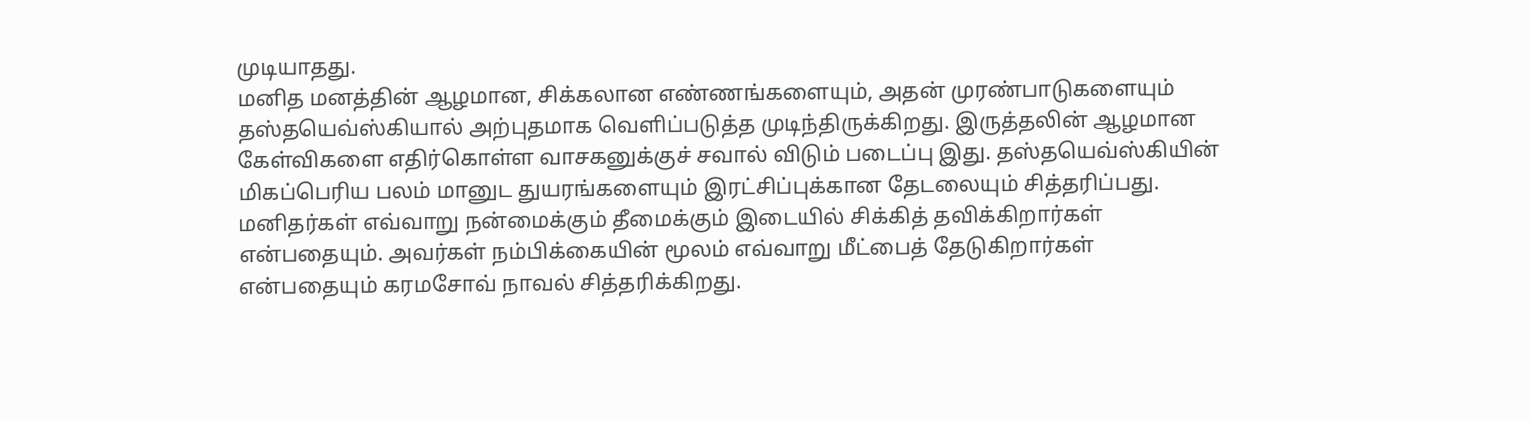முடியாதது.
மனித மனத்தின் ஆழமான, சிக்கலான எண்ணங்களையும், அதன் முரண்பாடுகளையும் தஸ்தயெவ்ஸ்கியால் அற்புதமாக வெளிப்படுத்த முடிந்திருக்கிறது. இருத்தலின் ஆழமான கேள்விகளை எதிர்கொள்ள வாசகனுக்குச் சவால் விடும் படைப்பு இது. தஸ்தயெவ்ஸ்கியின் மிகப்பெரிய பலம் மானுட துயரங்களையும் இரட்சிப்புக்கான தேடலையும் சித்தரிப்பது. மனிதர்கள் எவ்வாறு நன்மைக்கும் தீமைக்கும் இடையில் சிக்கித் தவிக்கிறார்கள் என்பதையும். அவர்கள் நம்பிக்கையின் மூலம் எவ்வாறு மீட்பைத் தேடுகிறார்கள் என்பதையும் கரமசோவ் நாவல் சித்தரிக்கிறது.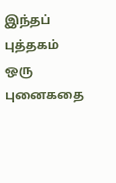இந்தப் புத்தகம் ஒரு புனைகதை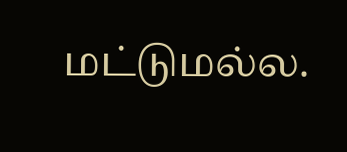மட்டுமல்ல.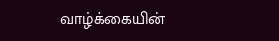வாழ்க்கையின்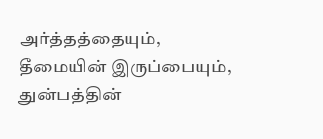அர்த்தத்தையும், தீமையின் இருப்பையும், துன்பத்தின்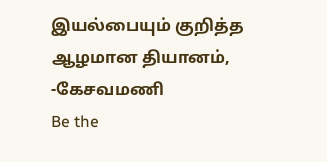இயல்பையும் குறித்த ஆழமான தியானம்,
-கேசவமணி
Be the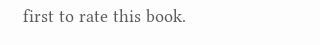first to rate this book.